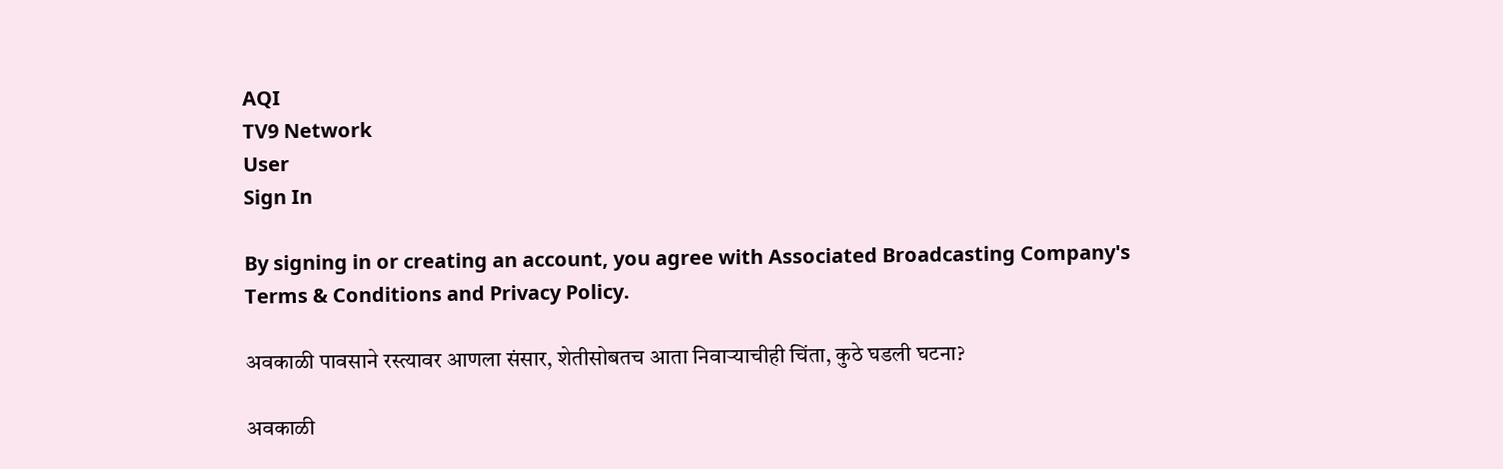AQI
TV9 Network
User
Sign In

By signing in or creating an account, you agree with Associated Broadcasting Company's Terms & Conditions and Privacy Policy.

अवकाळी पावसाने रस्त्यावर आणला संसार, शेतीसोबतच आता निवाऱ्याचीही चिंता, कुठे घडली घटना?

अवकाळी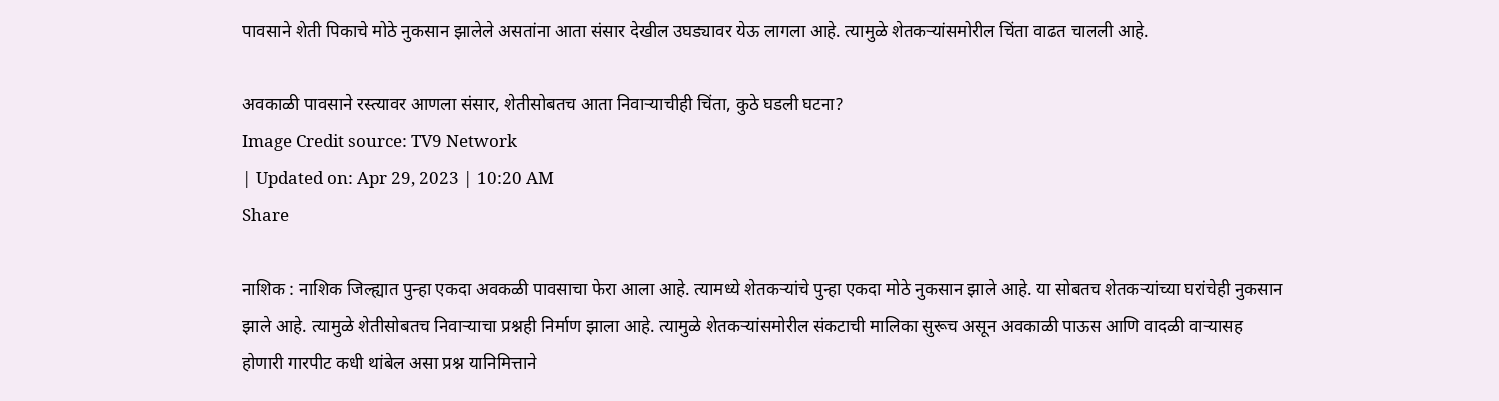पावसाने शेती पिकाचे मोठे नुकसान झालेले असतांना आता संसार देखील उघड्यावर येऊ लागला आहे. त्यामुळे शेतकऱ्यांसमोरील चिंता वाढत चालली आहे.

अवकाळी पावसाने रस्त्यावर आणला संसार, शेतीसोबतच आता निवाऱ्याचीही चिंता, कुठे घडली घटना?
Image Credit source: TV9 Network
| Updated on: Apr 29, 2023 | 10:20 AM
Share

नाशिक : नाशिक जिल्ह्यात पुन्हा एकदा अवकळी पावसाचा फेरा आला आहे. त्यामध्ये शेतकऱ्यांचे पुन्हा एकदा मोठे नुकसान झाले आहे. या सोबतच शेतकऱ्यांच्या घरांचेही नुकसान झाले आहे. त्यामुळे शेतीसोबतच निवाऱ्याचा प्रश्नही निर्माण झाला आहे. त्यामुळे शेतकऱ्यांसमोरील संकटाची मालिका सुरूच असून अवकाळी पाऊस आणि वादळी वाऱ्यासह होणारी गारपीट कधी थांबेल असा प्रश्न यानिमित्ताने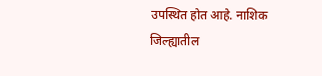उपस्थित होत आहे. नाशिक जिल्ह्यातील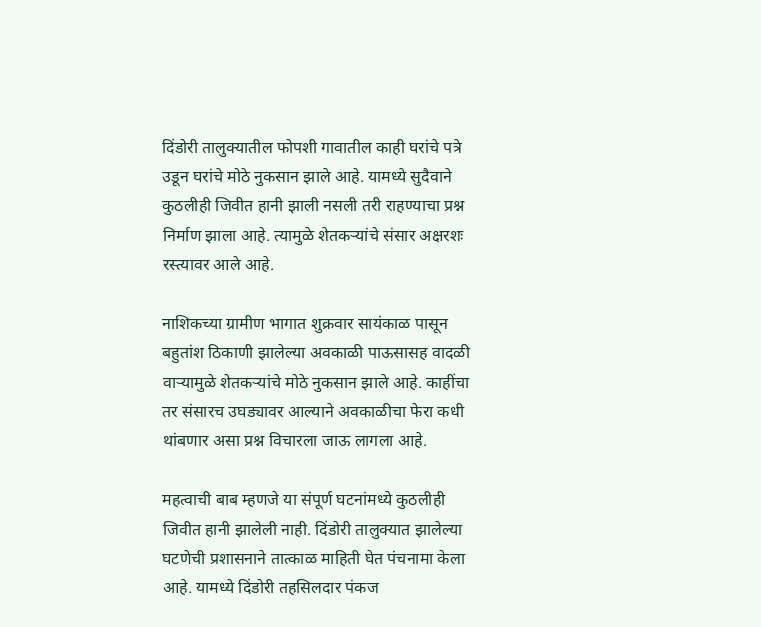दिंडोरी तालुक्यातील फोपशी गावातील काही घरांचे पत्रे उडून घरांचे मोठे नुकसान झाले आहे. यामध्ये सुदैवाने कुठलीही जिवीत हानी झाली नसली तरी राहण्याचा प्रश्न निर्माण झाला आहे. त्यामुळे शेतकऱ्यांचे संसार अक्षरशः रस्त्यावर आले आहे.

नाशिकच्या ग्रामीण भागात शुक्रवार सायंकाळ पासून बहुतांश ठिकाणी झालेल्या अवकाळी पाऊसासह वादळी वाऱ्यामुळे शेतकऱ्यांचे मोठे नुकसान झाले आहे. काहींचा तर संसारच उघड्यावर आल्याने अवकाळीचा फेरा कधी थांबणार असा प्रश्न विचारला जाऊ लागला आहे.

महत्वाची बाब म्हणजे या संपूर्ण घटनांमध्ये कुठलीही जिवीत हानी झालेली नाही. दिंडोरी तालुक्यात झालेल्या घटणेची प्रशासनाने तात्काळ माहिती घेत पंचनामा केला आहे. यामध्ये दिंडोरी तहसिलदार पंकज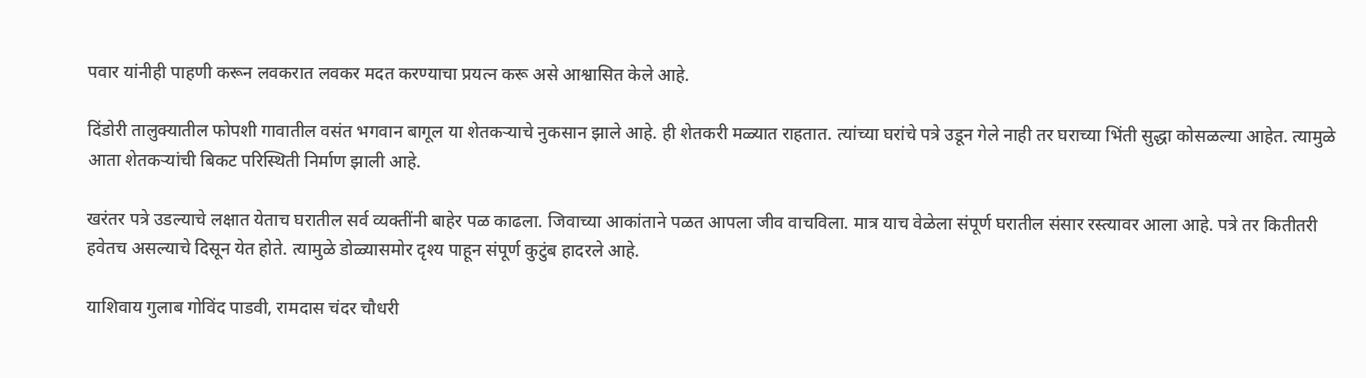पवार यांनीही पाहणी करून लवकरात लवकर मदत करण्याचा प्रयत्न करू असे आश्वासित केले आहे.

दिंडोरी तालुक्यातील फोपशी गावातील वसंत भगवान बागूल या शेतकऱ्याचे नुकसान झाले आहे. ही शेतकरी मळ्यात राहतात. त्यांच्या घरांचे पत्रे उडून गेले नाही तर घराच्या भिंती सुद्धा कोसळल्या आहेत. त्यामुळे आता शेतकऱ्यांची बिकट परिस्थिती निर्माण झाली आहे.

खरंतर पत्रे उडल्याचे लक्षात येताच घरातील सर्व व्यक्तींनी बाहेर पळ काढला. जिवाच्या आकांताने पळत आपला जीव वाचविला. मात्र याच वेळेला संपूर्ण घरातील संसार रस्त्यावर आला आहे. पत्रे तर कितीतरी हवेतच असल्याचे दिसून येत होते. त्यामुळे डोळ्यासमोर दृश्य पाहून संपूर्ण कुटुंब हादरले आहे.

याशिवाय गुलाब गोविंद पाडवी, रामदास चंदर चौधरी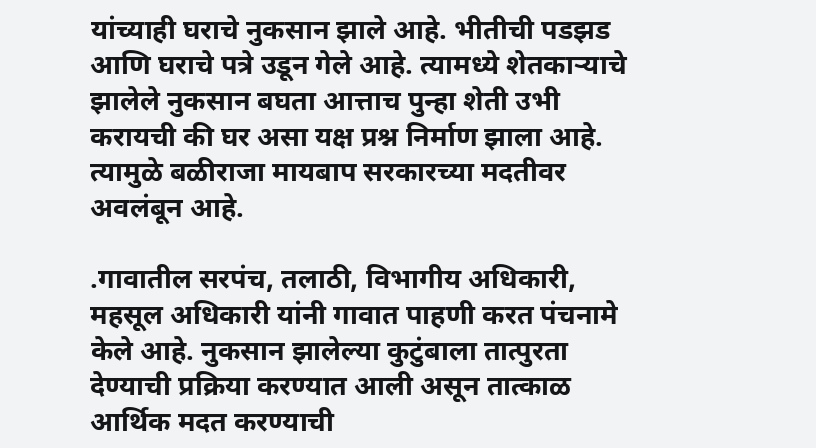यांच्याही घराचे नुकसान झाले आहे. भीतीची पडझड आणि घराचे पत्रे उडून गेले आहे. त्यामध्ये शेतकाऱ्याचे झालेले नुकसान बघता आत्ताच पुन्हा शेती उभी करायची की घर असा यक्ष प्रश्न निर्माण झाला आहे. त्यामुळे बळीराजा मायबाप सरकारच्या मदतीवर अवलंबून आहे.

.गावातील सरपंच, तलाठी, विभागीय अधिकारी, महसूल अधिकारी यांनी गावात पाहणी करत पंचनामे केले आहे. नुकसान झालेल्या कुटुंबाला तात्पुरता देण्याची प्रक्रिया करण्यात आली असून तात्काळ आर्थिक मदत करण्याची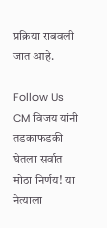प्रक्रिया राबवली जात आहे.

Follow Us
CM विजय यांनी तडकाफडकी घेतला सर्वात मोठा निर्णय! या नेत्याला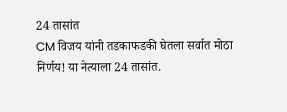24 तासांत
CM विजय यांनी तडकाफडकी घेतला सर्वात मोठा निर्णय! या नेत्याला 24 तासांत.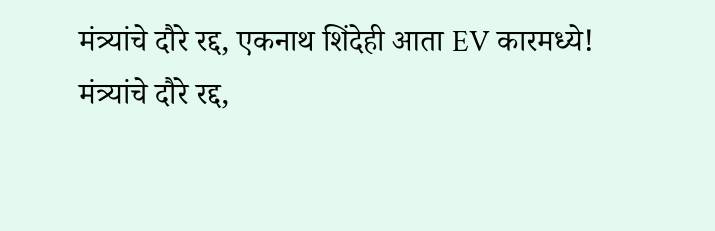मंत्र्यांचे दौरे रद्द, एकनाथ शिंदेही आता EV कारमध्ये!
मंत्र्यांचे दौरे रद्द,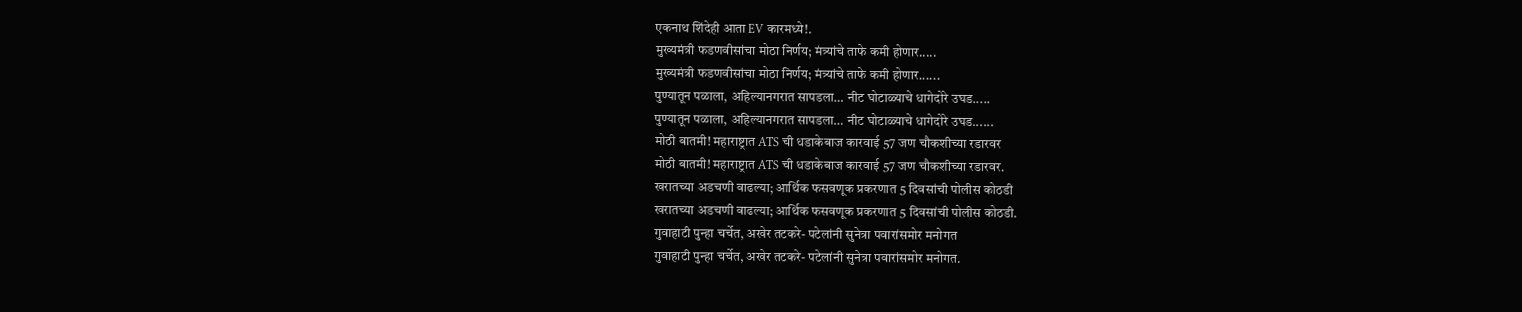एकनाथ शिंदेही आता EV कारमध्ये!.
मुख्यमंत्री फडणवीसांचा मोठा निर्णय; मंत्र्यांचे ताफे कमी होणार.....
मुख्यमंत्री फडणवीसांचा मोठा निर्णय; मंत्र्यांचे ताफे कमी होणार......
पुण्यातून पळाला, अहिल्यानगरात सापडला… नीट घोटाळ्याचे धागेदोरे उघड.....
पुण्यातून पळाला, अहिल्यानगरात सापडला… नीट घोटाळ्याचे धागेदोरे उघड......
मोठी बातमी! महाराष्ट्रात ATS ची धडाकेबाज कारवाई 57 जण चौकशीच्या रडारवर
मोठी बातमी! महाराष्ट्रात ATS ची धडाकेबाज कारवाई 57 जण चौकशीच्या रडारवर.
खरातच्या अडचणी वाढल्या; आर्थिक फसवणूक प्रकरणात 5 दिवसांची पोलीस कोठडी
खरातच्या अडचणी वाढल्या; आर्थिक फसवणूक प्रकरणात 5 दिवसांची पोलीस कोठडी.
गुवाहाटी पुन्हा चर्चेत, अखेर तटकरे- पटेलांनी सुनेत्रा पवारांसमोर मनोगत
गुवाहाटी पुन्हा चर्चेत, अखेर तटकरे- पटेलांनी सुनेत्रा पवारांसमोर मनोगत.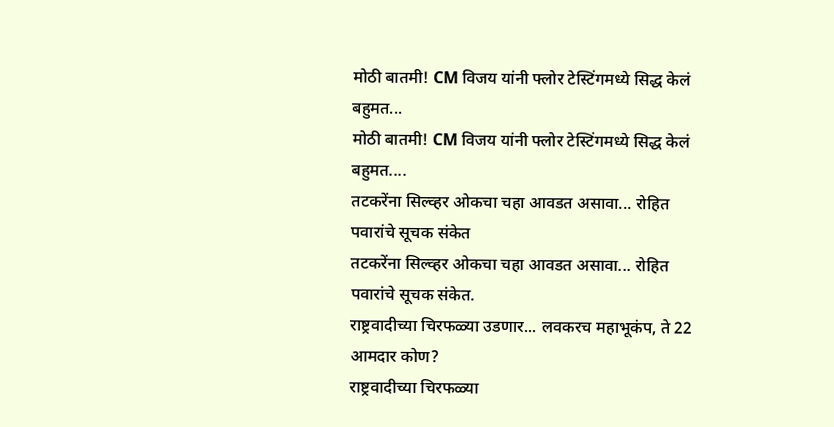मोठी बातमी! CM विजय यांनी फ्लोर टेस्टिंगमध्ये सिद्ध केलं बहुमत...
मोठी बातमी! CM विजय यांनी फ्लोर टेस्टिंगमध्ये सिद्ध केलं बहुमत....
तटकरेंना सिल्व्हर ओकचा चहा आवडत असावा... रोहित पवारांचे सूचक संकेत
तटकरेंना सिल्व्हर ओकचा चहा आवडत असावा... रोहित पवारांचे सूचक संकेत.
राष्ट्रवादीच्या चिरफळ्या उडणार... लवकरच महाभूकंप, ते 22 आमदार कोण?
राष्ट्रवादीच्या चिरफळ्या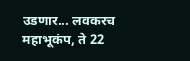उडणार... लवकरच महाभूकंप, ते 22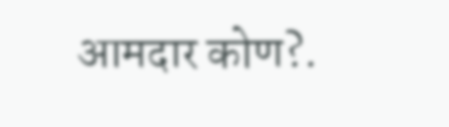आमदार कोण?.